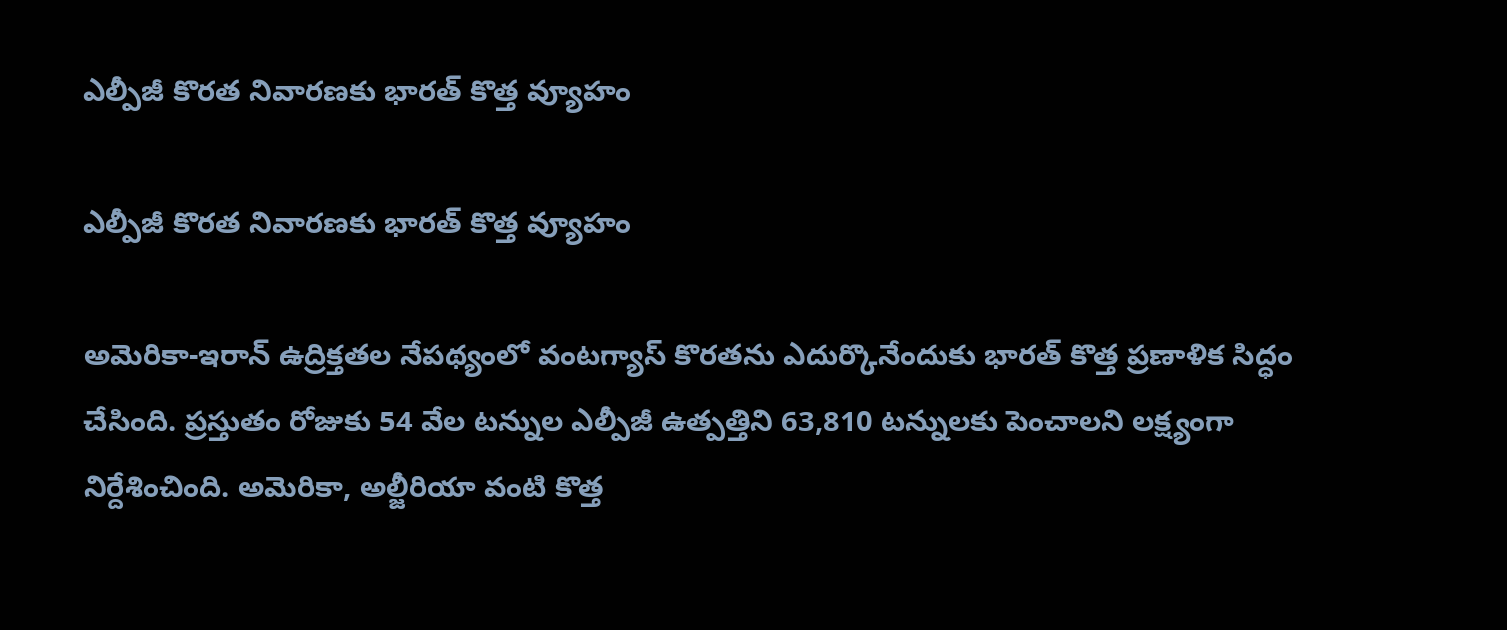ఎల్పీజీ కొరత నివారణకు భారత్ కొత్త వ్యూహం

ఎల్పీజీ కొరత నివారణకు భారత్ కొత్త వ్యూహం

అమెరికా-ఇరాన్ ఉద్రిక్తతల నేపథ్యంలో వంటగ్యాస్ కొరతను ఎదుర్కొనేందుకు భారత్ కొత్త ప్రణాళిక సిద్ధం చేసింది. ప్రస్తుతం రోజుకు 54 వేల టన్నుల ఎల్పీజీ ఉత్పత్తిని 63,810 టన్నులకు పెంచాలని లక్ష్యంగా నిర్దేశించింది. అమెరికా, అల్జీరియా వంటి కొత్త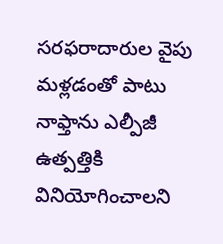సరఫరాదారుల వైపు మళ్లడంతో పాటు నాఫ్తాను ఎల్పీజీ ఉత్పత్తికి వినియోగించాలని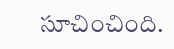సూచించింది.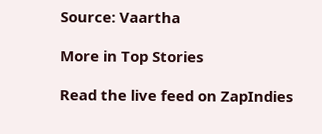Source: Vaartha

More in Top Stories

Read the live feed on ZapIndies